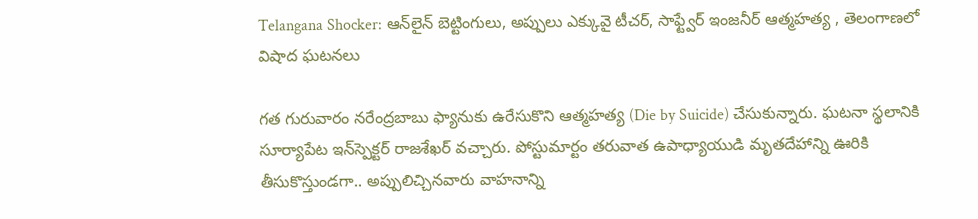Telangana Shocker: ఆన్‌లైన్ బెట్టింగులు, అప్పులు ఎక్కువై టీచర్, సాఫ్ట్వేర్ ఇంజనీర్ ఆత్మహత్య , తెలంగాణలో విషాద ఘటనలు

గత గురువారం నరేంద్రబాబు ఫ్యానుకు ఉరేసుకొని ఆత్మహత్య (Die by Suicide) చేసుకున్నారు. ఘటనా స్థలానికి సూర్యాపేట ఇన్‌స్పెక్టర్‌ రాజశేఖర్‌ వచ్చారు. పోస్టుమార్టం తరువాత ఉపాధ్యాయుడి మృతదేహాన్ని ఊరికి తీసుకొస్తుండగా.. అప్పులిచ్చినవారు వాహనాన్ని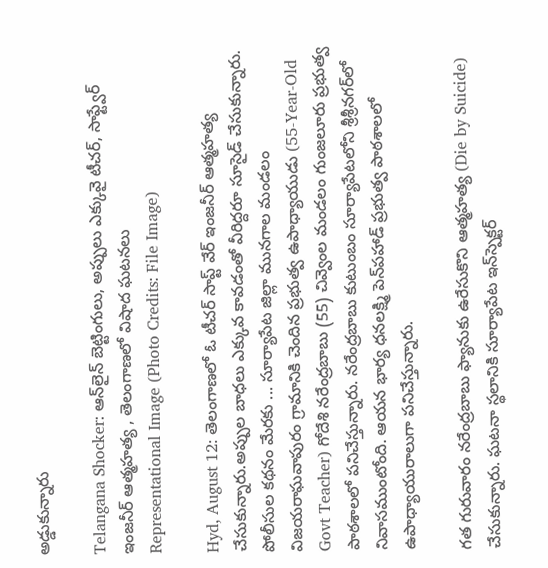అడ్డుకున్నారు

Telangana Shocker: ఆన్‌లైన్ బెట్టింగులు, అప్పులు ఎక్కువై టీచర్, సాఫ్ట్వేర్ ఇంజనీర్ ఆత్మహత్య , తెలంగాణలో విషాద ఘటనలు
Representational Image (Photo Credits: File Image)

Hyd, August 12: తెలంగాణలో ఓ టీచర్ సాప్ట్ వేర్ ఇంజనీర్ ఆత్మహత్య చేసుకున్నారు.అప్పుల బాధలు ఎక్కువ కావడంతో వీరిద్దరూ సూసైడ్ చేసుకున్నారు. పోలీసుల కథనం మేరకు ... సూర్యాపేట జిల్లా మునగాల మండలం విజయరాఘవాపురం గ్రామానికి చెందిన ప్రభుత్వ ఉపాధ్యాయుడు (55-Year-Old Govt Teacher) గోదేశి నరేంద్రబాబు (55) చివ్వెంల మండలం గుంజలూరు ప్రభుత్వ పాఠశాలలో పనిచేస్తున్నారు. నరేంద్రబాబు కుటుంబం సూర్యాపేటలోని శ్రీశ్రీనగర్‌లో నివాసముంటోంది. ఆయన భార్య ధనలక్ష్మి పెన్‌పహాడ్‌ ప్రభుత్వ పాఠశాలలో ఉపాధ్యాయురాలుగా పనిచేస్తున్నారు.

గత గురువారం నరేంద్రబాబు ఫ్యానుకు ఉరేసుకొని ఆత్మహత్య (Die by Suicide) చేసుకున్నారు. ఘటనా స్థలానికి సూర్యాపేట ఇన్‌స్పెక్టర్‌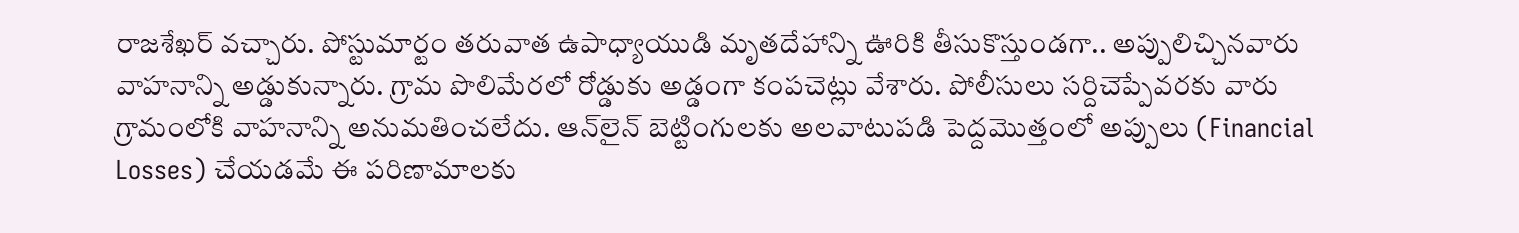రాజశేఖర్‌ వచ్చారు. పోస్టుమార్టం తరువాత ఉపాధ్యాయుడి మృతదేహాన్ని ఊరికి తీసుకొస్తుండగా.. అప్పులిచ్చినవారు వాహనాన్ని అడ్డుకున్నారు. గ్రామ పొలిమేరలో రోడ్డుకు అడ్డంగా కంపచెట్లు వేశారు. పోలీసులు సర్దిచెప్పేవరకు వారు గ్రామంలోకి వాహనాన్ని అనుమతించలేదు. ఆన్‌లైన్‌ బెట్టింగులకు అలవాటుపడి పెద్దమొత్తంలో అప్పులు (Financial Losses) చేయడమే ఈ పరిణామాలకు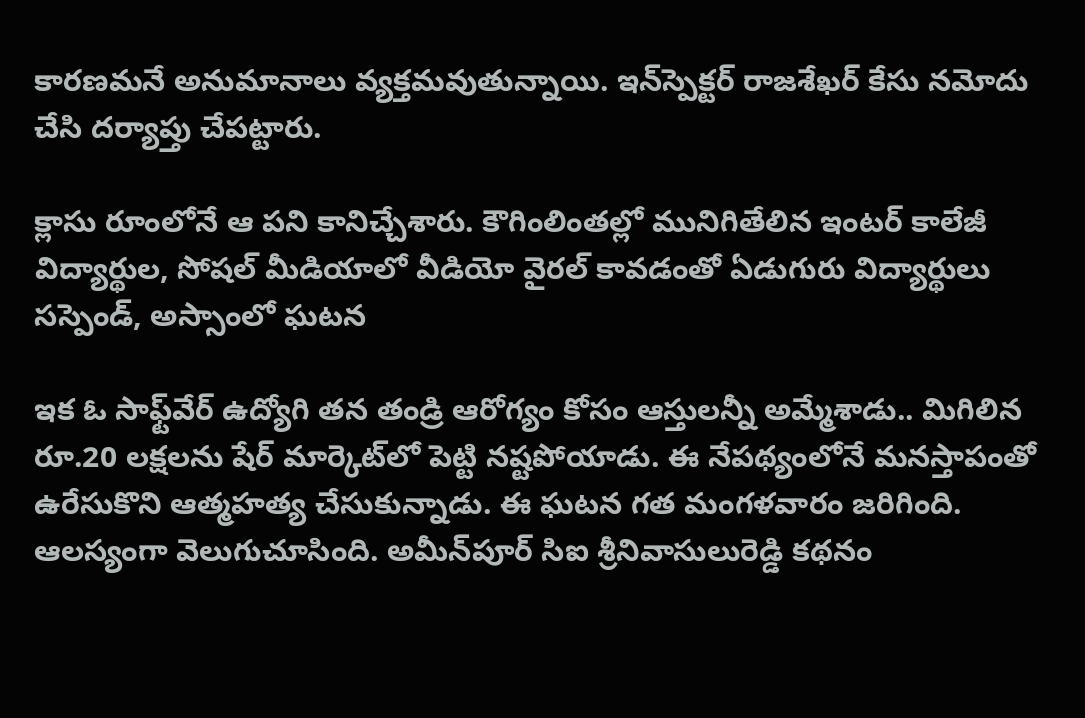కారణమనే అనుమానాలు వ్యక్తమవుతున్నాయి. ఇన్‌స్పెక్టర్‌ రాజశేఖర్‌ కేసు నమోదు చేసి దర్యాప్తు చేపట్టారు.

క్లాసు రూంలోనే ఆ పని కానిచ్చేశారు. కౌగింలింతల్లో మునిగితేలిన ఇంటర్ కాలేజీ విద్యార్థుల, సోషల్ మీడియాలో వీడియో వైరల్ కావడంతో ఏడుగురు విద్యార్థులు సస్పెండ్, అస్సాంలో ఘటన

ఇక ఓ సాఫ్ట్‌వేర్‌ ఉద్యోగి తన తండ్రి ఆరోగ్యం కోసం ఆస్తులన్నీ అమ్మేశాడు.. మిగిలిన రూ.20 లక్షలను షేర్‌ మార్కెట్‌లో పెట్టి నష్టపోయాడు. ఈ నేపథ్యంలోనే మనస్తాపంతో ఉరేసుకొని ఆత్మహత్య చేసుకున్నాడు. ఈ ఘటన గత మంగళవారం జరిగింది. ఆలస్యంగా వెలుగుచూసింది. అమీన్‌పూర్‌ సిఐ శ్రీనివాసులురెడ్డి కథనం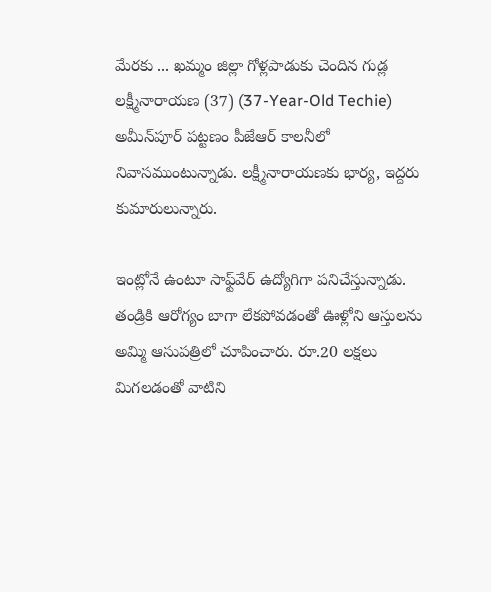మేరకు ... ఖమ్మం జిల్లా గోళ్లపాడుకు చెందిన గుడ్ల లక్ష్మీనారాయణ (37) (37-Year-Old Techie) అమీన్‌పూర్‌ పట్టణం పీజేఆర్‌ కాలనీలో నివాసముంటున్నాడు. లక్ష్మీనారాయణకు భార్య, ఇద్దరు కుమారులున్నారు.

ఇంట్లోనే ఉంటూ సాఫ్ట్‌వేర్‌ ఉద్యోగిగా పనిచేస్తున్నాడు. తండ్రికి ఆరోగ్యం బాగా లేకపోవడంతో ఊళ్లోని ఆస్తులను అమ్మి ఆసుపత్రిలో చూపించారు. రూ.20 లక్షలు మిగలడంతో వాటిని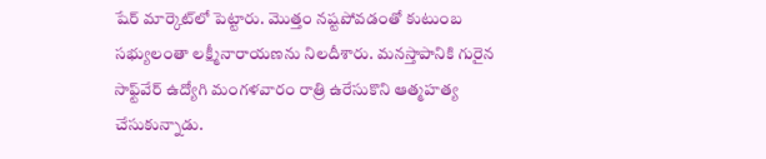షేర్‌ మార్కెట్‌లో పెట్టారు. మొత్తం నష్టపోవడంతో కుటుంబ సభ్యులంతా లక్ష్మీనారాయణను నిలదీశారు. మనస్తాపానికి గురైన సాఫ్ట్‌వేర్‌ ఉద్యోగి మంగళవారం రాత్రి ఉరేసుకొని ఆత్మహత్య చేసుకున్నాడు.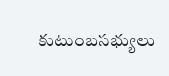కుటుంబసభ్యులు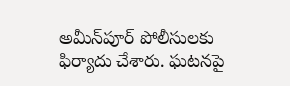అమీన్‌పూర్‌ పోలీసులకు ఫిర్యాదు చేశారు. ఘటనపై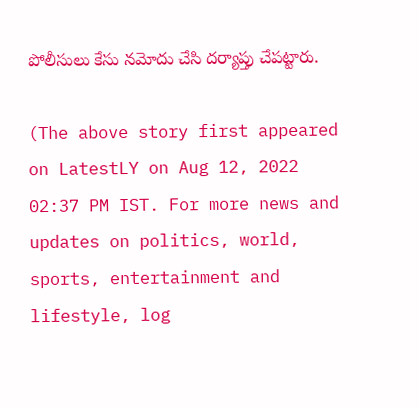పోలీసులు కేసు నమోదు చేసి దర్యాప్తు చేపట్టారు.

(The above story first appeared on LatestLY on Aug 12, 2022 02:37 PM IST. For more news and updates on politics, world, sports, entertainment and lifestyle, log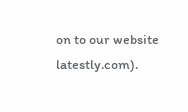on to our website latestly.com).